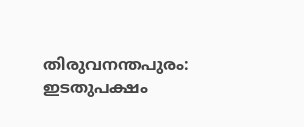തിരുവനന്തപുരം: ഇടതുപക്ഷം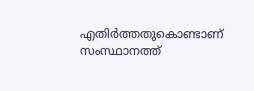എതിർത്തതുകൊണ്ടാണ് സംസ്ഥാനത്ത്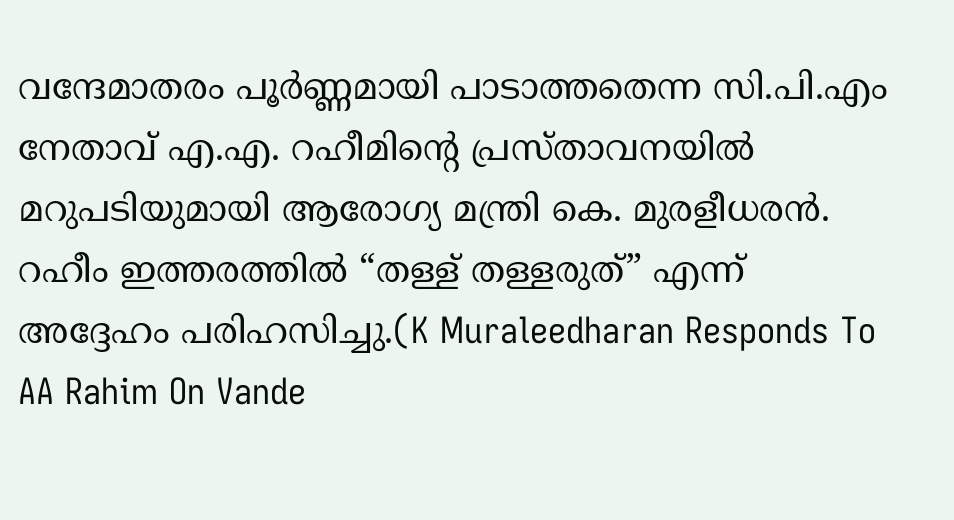വന്ദേമാതരം പൂർണ്ണമായി പാടാത്തതെന്ന സി.പി.എം നേതാവ് എ.എ. റഹീമിന്റെ പ്രസ്താവനയിൽ മറുപടിയുമായി ആരോഗ്യ മന്ത്രി കെ. മുരളീധരൻ. റഹീം ഇത്തരത്തിൽ “തള്ള് തള്ളരുത്” എന്ന് അദ്ദേഹം പരിഹസിച്ചു.(K Muraleedharan Responds To AA Rahim On Vande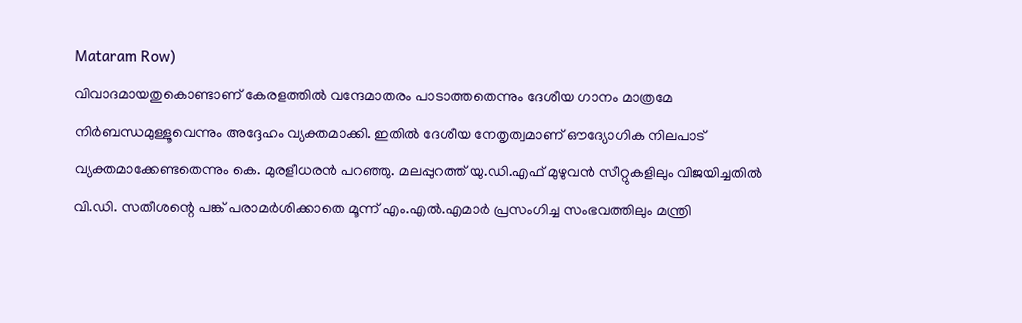Mataram Row)
വിവാദമായതുകൊണ്ടാണ് കേരളത്തിൽ വന്ദേമാതരം പാടാത്തതെന്നും ദേശീയ ഗാനം മാത്രമേ നിർബന്ധമുള്ളൂവെന്നും അദ്ദേഹം വ്യക്തമാക്കി. ഇതിൽ ദേശീയ നേതൃത്വമാണ് ഔദ്യോഗിക നിലപാട് വ്യക്തമാക്കേണ്ടതെന്നും കെ. മുരളീധരൻ പറഞ്ഞു. മലപ്പുറത്ത് യു.ഡി.എഫ് മുഴുവൻ സീറ്റുകളിലും വിജയിച്ചതിൽ വി.ഡി. സതീശന്റെ പങ്ക് പരാമർശിക്കാതെ മൂന്ന് എം.എൽ.എമാർ പ്രസംഗിച്ച സംഭവത്തിലും മന്ത്രി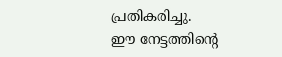പ്രതികരിച്ചു.
ഈ നേട്ടത്തിന്റെ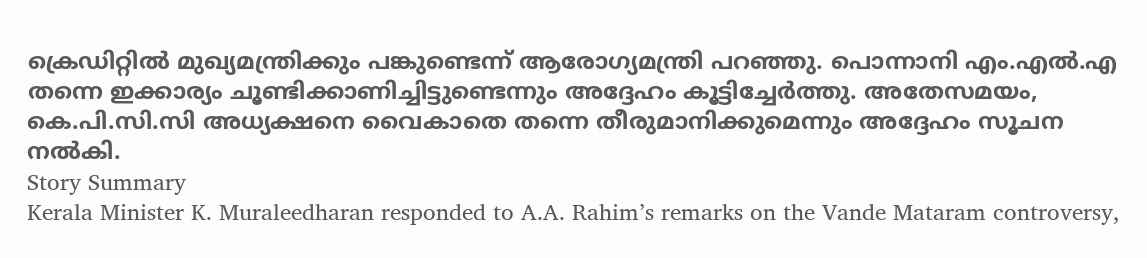ക്രെഡിറ്റിൽ മുഖ്യമന്ത്രിക്കും പങ്കുണ്ടെന്ന് ആരോഗ്യമന്ത്രി പറഞ്ഞു. പൊന്നാനി എം.എൽ.എ തന്നെ ഇക്കാര്യം ചൂണ്ടിക്കാണിച്ചിട്ടുണ്ടെന്നും അദ്ദേഹം കൂട്ടിച്ചേർത്തു. അതേസമയം, കെ.പി.സി.സി അധ്യക്ഷനെ വൈകാതെ തന്നെ തീരുമാനിക്കുമെന്നും അദ്ദേഹം സൂചന നൽകി.
Story Summary
Kerala Minister K. Muraleedharan responded to A.A. Rahim’s remarks on the Vande Mataram controversy,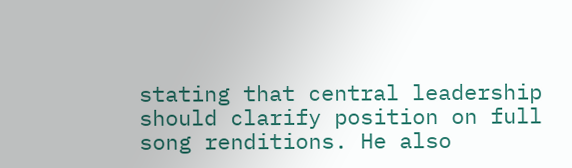stating that central leadership should clarify position on full song renditions. He also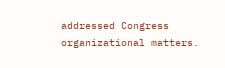addressed Congress organizational matters.